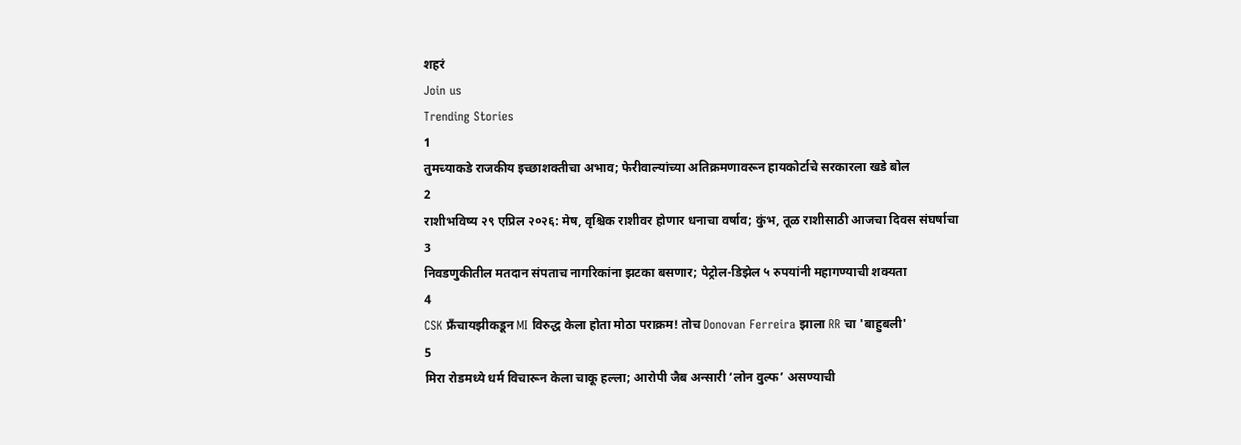शहरं
Join us
Trending Stories
1
तुमच्याकडे राजकीय इच्छाशक्तीचा अभाव; फेरीवाल्यांच्या अतिक्रमणावरून हायकोर्टाचे सरकारला खडे बोल
2
राशीभविष्य २९ एप्रिल २०२६: मेष, वृश्चिक राशीवर होणार धनाचा वर्षाव; कुंभ, तूळ राशीसाठी आजचा दिवस संघर्षाचा
3
निवडणुकीतील मतदान संपताच नागरिकांना झटका बसणार; पेट्रोल-डिझेल ५ रुपयांनी महागण्याची शक्यता
4
CSK फ्रँचायझीकडून MI विरुद्ध केला होता मोठा पराक्रम! तोच Donovan Ferreira झाला RR चा 'बाहुबली'
5
मिरा रोडमध्ये धर्म विचारून केला चाकू हल्ला; आरोपी जैब अन्सारी ‘लोन वुल्फ’ असण्याची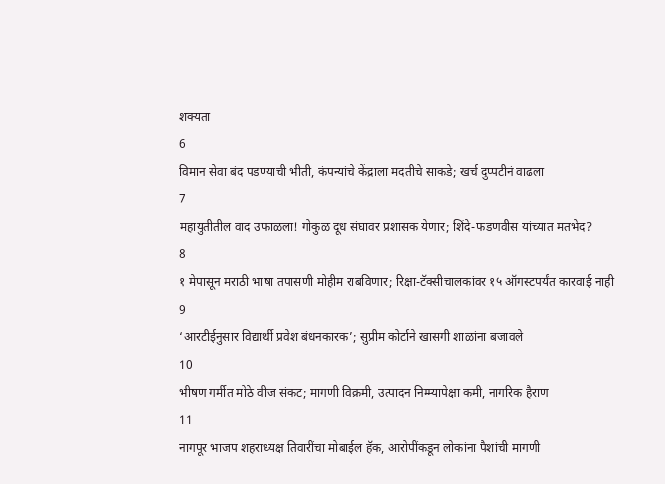शक्यता
6
विमान सेवा बंद पडण्याची भीती, कंपन्यांचे केंद्राला मदतीचे साकडे; खर्च दुप्पटीनं वाढला
7
महायुतीतील वाद उफाळला! गोकुळ दूध संघावर प्रशासक येणार; शिंदे-फडणवीस यांच्यात मतभेद?
8
१ मेपासून मराठी भाषा तपासणी मोहीम राबविणार; रिक्षा-टॅक्सीचालकांवर १५ ऑगस्टपर्यंत कारवाई नाही
9
‘आरटीईनुसार विद्यार्थी प्रवेश बंधनकारक’; सुप्रीम कोर्टाने खासगी शाळांना बजावले
10
भीषण गर्मीत मोठे वीज संकट; मागणी विक्रमी, उत्पादन निम्म्यापेक्षा कमी, नागरिक हैराण
11
नागपूर भाजप शहराध्यक्ष तिवारींचा मोबाईल हॅक, आरोपींकडून लोकांना पैशांची मागणी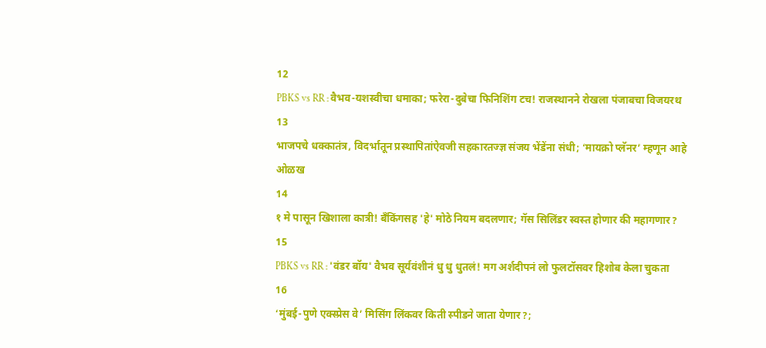12
PBKS vs RR : वैभव-यशस्वीचा धमाका; फरेरा-दुबेचा फिनिशिंग टच! राजस्थानने रोखला पंजाबचा विजयरथ
13
भाजपचे धक्कातंत्र, विदर्भातून प्रस्थापितांऐवजी सहकारतज्ज्ञ संजय भेंडेंना संधी; ‘मायक्रो प्लॅनर’ म्हणून आहे ओळख
14
१ मे पासून खिशाला कात्री! बँकिंगसह 'हे' मोठे नियम बदलणार; गॅस सिलिंडर स्वस्त होणार की महागणार?
15
PBKS vs RR : 'वंडर बॉय' वैभव सूर्यवंशीनं धु धु धुतलं! मग अर्शदीपनं लो फुलटॉसवर हिशोब केला चुकता
16
‘मुंबई-पुणे एक्स्प्रेस वे’ मिसिंग लिंकवर किती स्पीडने जाता येणार?;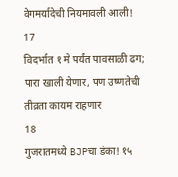वेगमर्यादेची नियमावली आली!
17
विदर्भात १ मे पर्यंत पावसाळी ढग; पारा खाली येणार, पण उष्णतेची तीव्रता कायम राहणार
18
गुजरातमध्ये BJPचा डंका! १५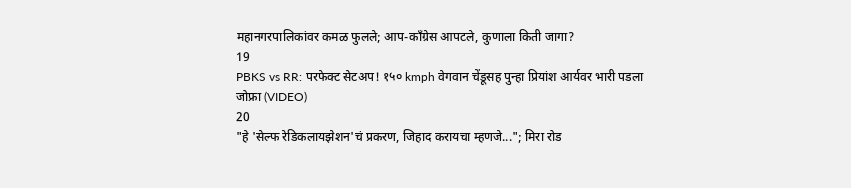महानगरपालिकांवर कमळ फुलले; आप-काँग्रेस आपटले, कुणाला किती जागा?
19
PBKS vs RR: परफेक्ट सेटअप! १५० kmph वेगवान चेंडूसह पुन्हा प्रियांश आर्यवर भारी पडला जोफ्रा (VIDEO)
20
"हे 'सेल्फ रेडिकलायझेशन'चं प्रकरण, जिहाद करायचा म्हणजे..."; मिरा रोड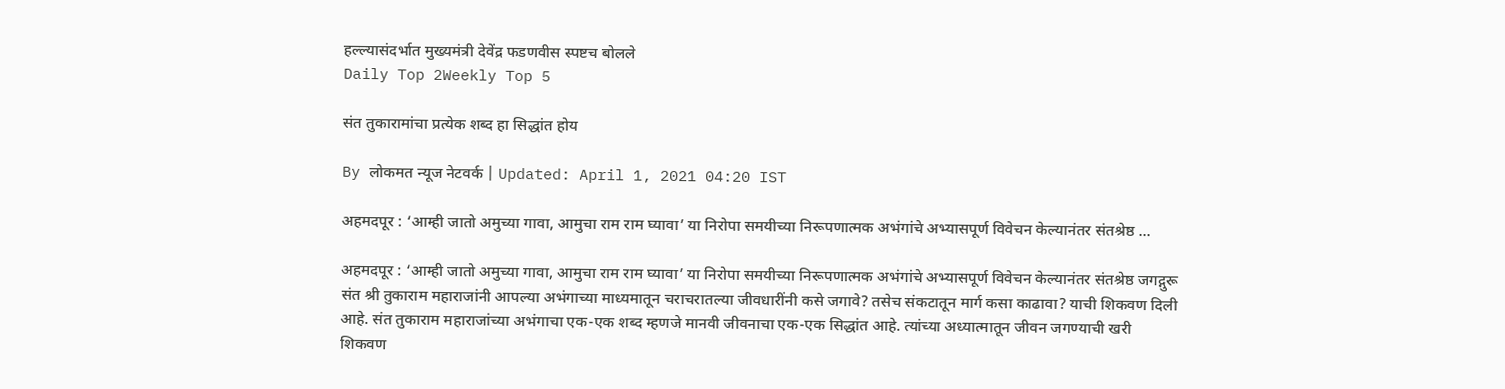हल्ल्यासंदर्भात मुख्यमंत्री देवेंद्र फडणवीस स्पष्टच बोलले
Daily Top 2Weekly Top 5

संत तुकारामांचा प्रत्येक शब्द हा सिद्धांत होय

By लोकमत न्यूज नेटवर्क | Updated: April 1, 2021 04:20 IST

अहमदपूर : ‘आम्ही जातो अमुच्या गावा, आमुचा राम राम घ्यावा’ या निरोपा समयीच्या निरूपणात्मक अभंगांचे अभ्यासपूर्ण विवेचन केल्यानंतर संतश्रेष्ठ ...

अहमदपूर : ‘आम्ही जातो अमुच्या गावा, आमुचा राम राम घ्यावा’ या निरोपा समयीच्या निरूपणात्मक अभंगांचे अभ्यासपूर्ण विवेचन केल्यानंतर संतश्रेष्ठ जगद्गुरू संत श्री तुकाराम महाराजांनी आपल्या अभंगाच्या माध्यमातून चराचरातल्या जीवधारींनी कसे जगावे? तसेच संकटातून मार्ग कसा काढावा? याची शिकवण दिली आहे. संत तुकाराम महाराजांच्या अभंगाचा एक-एक शब्द म्हणजे मानवी जीवनाचा एक-एक सिद्धांत आहे. त्यांच्या अध्यात्मातून जीवन जगण्याची खरी शिकवण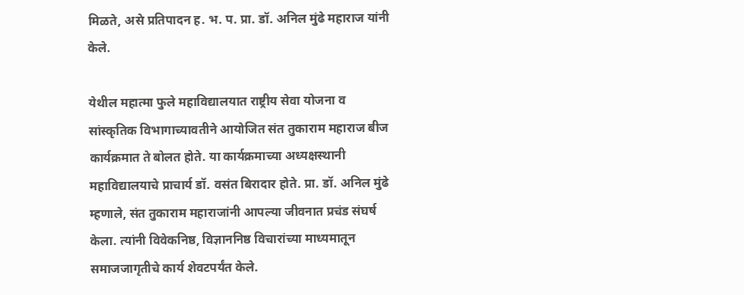मिळते, असे प्रतिपादन ह. भ. प. प्रा. डॉ. अनिल मुंढे महाराज यांनी केले.

येथील महात्मा फुले महाविद्यालयात राष्ट्रीय सेवा योजना व सांस्कृतिक विभागाच्यावतीने आयोजित संत तुकाराम महाराज बीज कार्यक्रमात ते बोलत होते. या कार्यक्रमाच्या अध्यक्षस्थानी महाविद्यालयाचे प्राचार्य डॉ. वसंत बिरादार होते. प्रा. डॉ. अनिल मुंढे म्हणाले, संत तुकाराम महाराजांनी आपल्या जीवनात प्रचंड संघर्ष केला. त्यांनी विवेकनिष्ठ, विज्ञाननिष्ठ विचारांच्या माध्यमातून समाजजागृतीचे कार्य शेवटपर्यंत केले.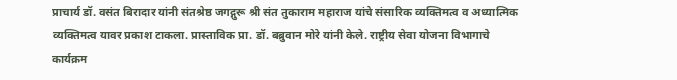प्राचार्य डॉ. वसंत बिरादार यांनी संतश्रेष्ठ जगद्गुरू श्री संत तुकाराम महाराज यांचे संसारिक व्यक्तिमत्व व अध्यात्मिक व्यक्तिमत्व यावर प्रकाश टाकला. प्रास्ताविक प्रा. डॉ. बब्रुवान मोरे यांनी केले. राष्ट्रीय सेवा योजना विभागाचे कार्यक्रम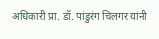अधिकारी प्रा. डॉ. पांडुरंग चिलगर यांनी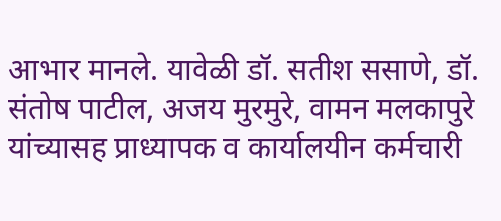आभार मानले. यावेळी डॉ. सतीश ससाणे, डॉ. संतोष पाटील, अजय मुरमुरे, वामन मलकापुरे यांच्यासह प्राध्यापक व कार्यालयीन कर्मचारी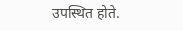उपस्थित होते.